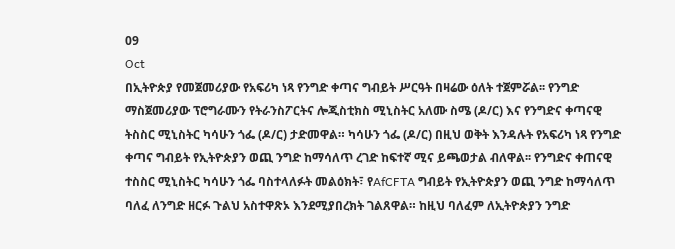09
Oct
በኢትዮጵያ የመጀመሪያው የአፍሪካ ነጻ የንግድ ቀጣና ግብይት ሥርዓት በዛሬው ዕለት ተጀምሯል፡፡ የንግድ ማስጀመሪያው ፕሮግራሙን የትራንስፖርትና ሎጂስቲክስ ሚኒስትር አለሙ ስሜ (ዶ/ር) እና የንግድና ቀጣናዊ ትስስር ሚኒስትር ካሳሁን ጎፌ (ዶ/ር) ታድመዋል። ካሳሁን ጎፌ (ዶ/ር) በዚህ ወቅት እንዳሉት የአፍሪካ ነጻ የንግድ ቀጣና ግብይት የኢትዮጵያን ወጪ ንግድ ከማሳለጥ ረገድ ከፍተኛ ሚና ይጫወታል ብለዋል፡፡ የንግድና ቀጠናዊ ተስስር ሚኒስትር ካሳሁን ጎፌ ባስተላለፉት መልዕክት፣ የAfCFTA ግብይት የኢትዮጵያን ወጪ ንግድ ከማሳለጥ ባለፈ ለንግድ ዘርፉ ጉልህ አስተዋጽኦ እንደሚያበረክት ገልጸዋል። ከዚህ ባለፈም ለኢትዮጵያን ንግድ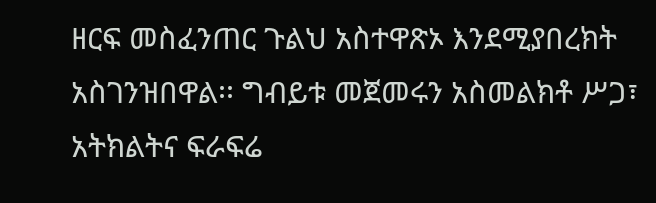ዘርፍ መስፈንጠር ጉልህ አስተዋጽኦ እንደሚያበረክት አስገንዝበዋል፡፡ ግብይቱ መጀመሩን አስመልክቶ ሥጋ፣ አትክልትና ፍራፍሬ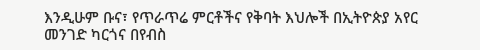እንዲሁም ቡና፣ የጥራጥሬ ምርቶችና የቅባት እህሎች በኢትዮጵያ አየር መንገድ ካርጎና በየብስ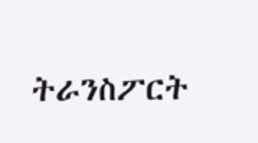ትራንስፖርት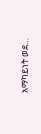አማካይነት ወደ…